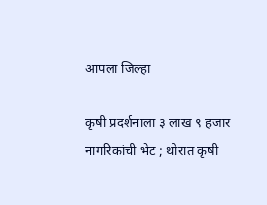आपला जिल्हा

कृषी प्रदर्शनाला ३ लाख ९ हजार नागरिकांची भेट ; थोरात कृषी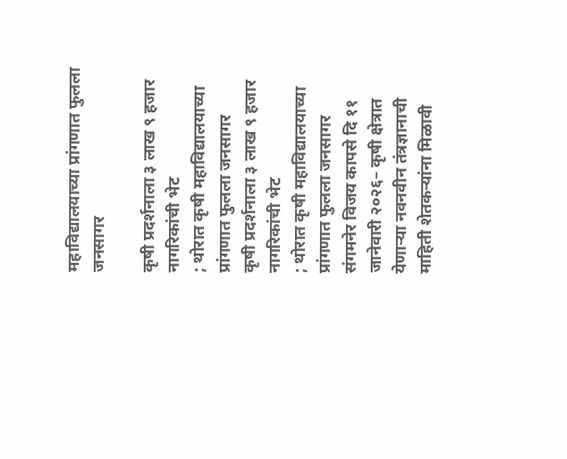महाविद्यालयाच्या प्रांगणात फुलला जनसागर

कृषी प्रदर्शनाला ३ लाख ९ हजार नागरिकांची भेट
; थोरात कृषी महाविद्यालयाच्या प्रांगणात फुलला जनसागर
कृषी प्रदर्शनाला ३ लाख ९ हजार नागरिकांची भेट
; थोरात कृषी महाविद्यालयाच्या प्रांगणात फुलला जनसागर
संगमनेर विजय कापसे दि ११ जानेवारी २०२६– कृषी क्षेत्रात येणाऱ्या नवनवीन तंत्रज्ञानाची माहिती शेतकऱ्यांना मिळावी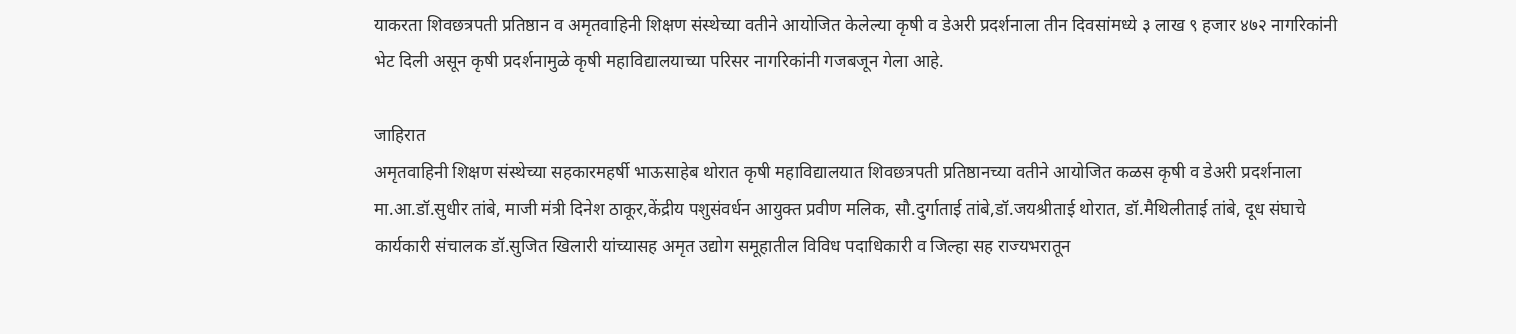याकरता शिवछत्रपती प्रतिष्ठान व अमृतवाहिनी शिक्षण संस्थेच्या वतीने आयोजित केलेल्या कृषी व डेअरी प्रदर्शनाला तीन दिवसांमध्ये ३ लाख ९ हजार ४७२ नागरिकांनी भेट दिली असून कृषी प्रदर्शनामुळे कृषी महाविद्यालयाच्या परिसर नागरिकांनी गजबजून गेला आहे.

जाहिरात
अमृतवाहिनी शिक्षण संस्थेच्या सहकारमहर्षी भाऊसाहेब थोरात कृषी महाविद्यालयात शिवछत्रपती प्रतिष्ठानच्या वतीने आयोजित कळस कृषी व डेअरी प्रदर्शनाला मा.आ.डॉ.सुधीर तांबे, माजी मंत्री दिनेश ठाकूर,केंद्रीय पशुसंवर्धन आयुक्त प्रवीण मलिक, सौ.दुर्गाताई तांबे,डॉ.जयश्रीताई थोरात, डॉ.मैथिलीताई तांबे, दूध संघाचे कार्यकारी संचालक डॉ.सुजित खिलारी यांच्यासह अमृत उद्योग समूहातील विविध पदाधिकारी व जिल्हा सह राज्यभरातून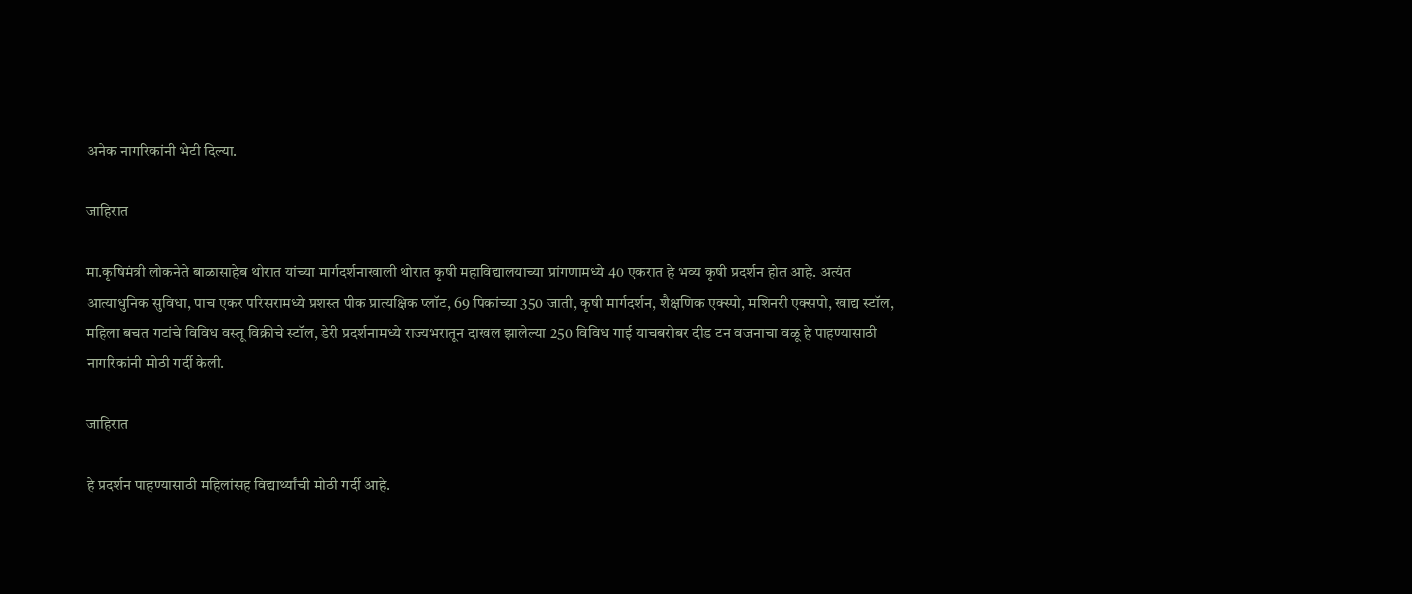अनेक नागरिकांनी भेटी दिल्या.

जाहिरात

मा.कृषिमंत्री लोकनेते बाळासाहेब थोरात यांच्या मार्गदर्शनाखाली थोरात कृषी महाविद्यालयाच्या प्रांगणामध्ये 40 एकरात हे भव्य कृषी प्रदर्शन होत आहे. अत्यंत आत्याधुनिक सुविधा, पाच एकर परिसरामध्ये प्रशस्त पीक प्रात्यक्षिक प्लॉट, 69 पिकांच्या 350 जाती, कृषी मार्गदर्शन, शैक्षणिक एक्स्पो, मशिनरी एक्सपो, खाद्य स्टॉल, महिला बचत गटांचे विविध वस्तू विक्रीचे स्टॉल, डेरी प्रदर्शनामध्ये राज्यभरातून दाखल झालेल्या 250 विविध गाई याचबरोबर दीड टन वजनाचा वळू हे पाहण्यासाठी नागरिकांनी मोठी गर्दी केली.

जाहिरात

हे प्रदर्शन पाहण्यासाठी महिलांसह विद्यार्थ्यांची मोठी गर्दी आहे.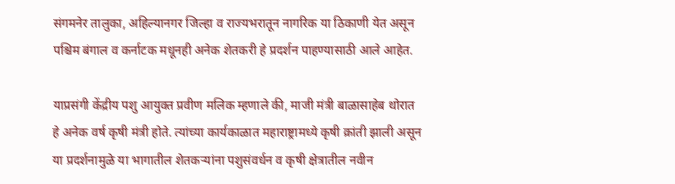संगमनेर तालुका, अहिल्यानगर जिल्हा व राज्यभरातून नागरिक या ठिकाणी येत असून पश्चिम बंगाल व कर्नाटक मधूनही अनेक शेतकरी हे प्रदर्शन पाहण्यासाठी आले आहेत.

याप्रसंगी केंद्रीय पशु आयुक्त प्रवीण मलिक म्हणाले की, माजी मंत्री बाळासाहेब थोरात हे अनेक वर्ष कृषी मंत्री होते. त्यांच्या कार्यकाळात महाराष्ट्रामध्ये कृषी क्रांती झाली असून या प्रदर्शनामुळे या भागातील शेतकऱ्यांना पशुसंवर्धन व कृषी क्षेत्रातील नवीन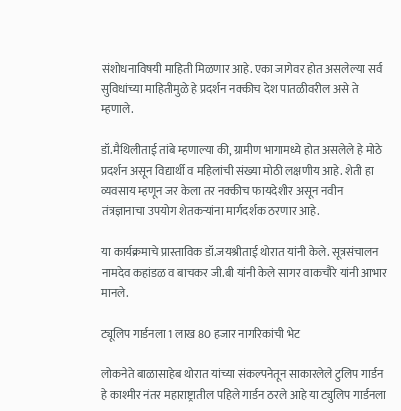संशोधनाविषयी माहिती मिळणार आहे. एका जागेवर होत असलेल्या सर्व सुविधांच्या माहितीमुळे हे प्रदर्शन नक्कीच देश पातळीवरील असे ते म्हणाले.

डॉ.मैथिलीताई तांबे म्हणाल्या की, ग्रामीण भागामध्ये होत असलेले हे मोठे प्रदर्शन असून विद्यार्थी व महिलांची संख्या मोठी लक्षणीय आहे. शेती हा व्यवसाय म्हणून जर केला तर नक्कीच फायदेशीर असून नवीन तंत्रज्ञानाचा उपयोग शेतकऱ्यांना मार्गदर्शक ठरणार आहे.

या कार्यक्रमाचे प्रास्ताविक डॉ.जयश्रीताई थोरात यांनी केले. सूत्रसंचालन नामदेव कहांडळ व बाचकर जी.बी यांनी केले सागर वाकचौरे यांनी आभार मानले.

ट्यूलिप गार्डनला 1 लाख 80 हजार नागरिकांची भेट

लोकनेते बाळासाहेब थोरात यांच्या संकल्पनेतून साकारलेले टुलिप गार्डन हे काश्मीर नंतर महाराष्ट्रातील पहिले गार्डन ठरले आहे या ट्युलिप गार्डनला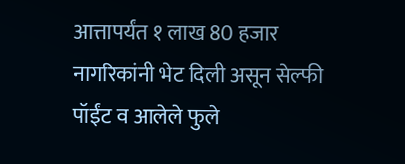आत्तापर्यंत १ लाख 80 हजार नागरिकांनी भेट दिली असून सेल्फी पॉईंट व आलेले फुले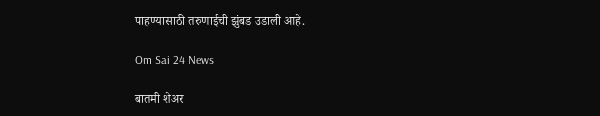पाहण्यासाठी तरुणाईची झुंबड उडाली आहे.

Om Sai 24 News

बातमी शेअर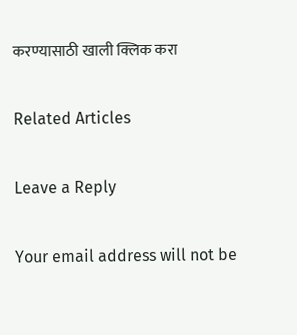करण्यासाठी खाली क्लिक करा

Related Articles

Leave a Reply

Your email address will not be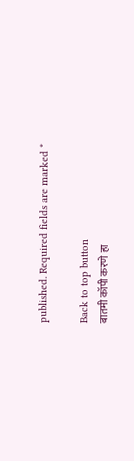published. Required fields are marked *

Back to top button
बातमी कॉपी करणे हा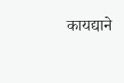कायद्याने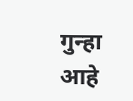गुन्हा आहे